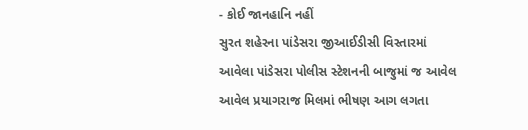- કોઈ જાનહાનિ નહીં
સુરત શહેરના પાંડેસરા જીઆઈડીસી વિસ્તારમાં આવેલા પાંડેસરા પોલીસ સ્ટેશનની બાજુમાં જ આવેલ આવેલ પ્રયાગરાજ મિલમાં ભીષણ આગ લગતા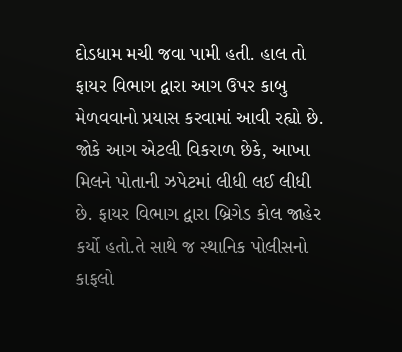દોડધામ મચી જવા પામી હતી. હાલ તો ફાયર વિભાગ દ્વારા આગ ઉપર કાબુ મેળવવાનો પ્રયાસ કરવામાં આવી રહ્યો છે. જોકે આગ એટલી વિકરાળ છેકે, આખા મિલને પોતાની ઝપેટમાં લીધી લઈ લીધી છે. ફાયર વિભાગ દ્વારા બ્રિગેડ કોલ જાહેર કર્યો હતો.તે સાથે જ સ્થાનિક પોલીસનો કાફલો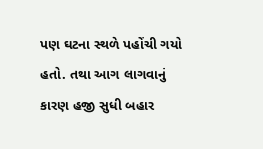પણ ઘટના સ્થળે પહોંચી ગયો હતો. તથા આગ લાગવાનું કારણ હજી સુધી બહાર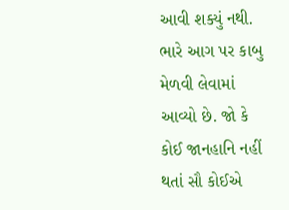આવી શક્યું નથી. ભારે આગ પર કાબુ મેળવી લેવામાં આવ્યો છે. જો કે કોઈ જાનહાનિ નહીં થતાં સૌ કોઈએ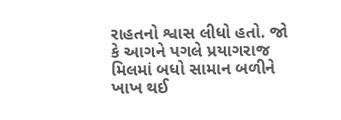રાહતનો શ્વાસ લીધો હતો. જો કે આગને પગલે પ્રયાગરાજ મિલમાં બધો સામાન બળીને ખાખ થઈ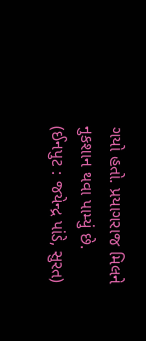ગયો હતો. પ્રયાગરાજ મિલને નુકશાન થવા પામ્યું છે.
(ઈનપુટ : જયેન્દ્ર પાંડે, સુરત)